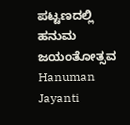ಪಟ್ಟಣದಲ್ಲಿ ಹನುಮ ಜಯಂತೋತ್ಸವ
Hanuman Jayanti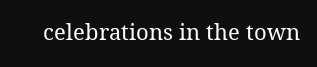celebrations in the town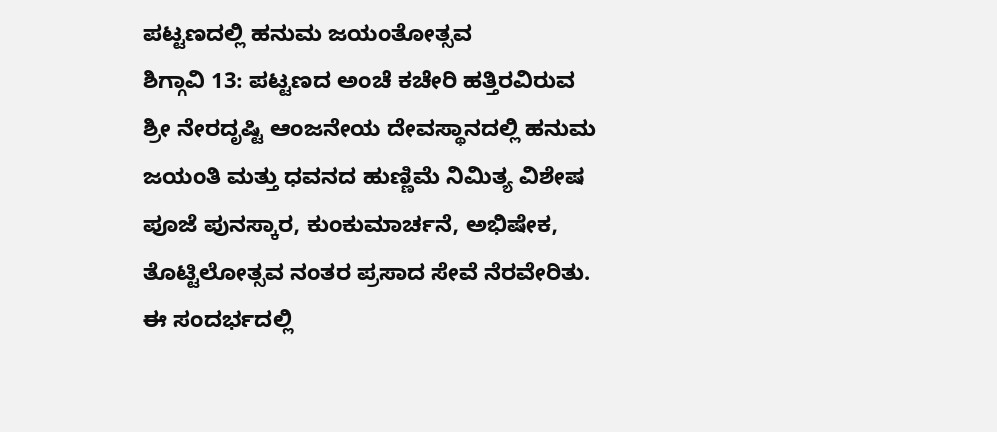ಪಟ್ಟಣದಲ್ಲಿ ಹನುಮ ಜಯಂತೋತ್ಸವ
ಶಿಗ್ಗಾವಿ 13: ಪಟ್ಟಣದ ಅಂಚೆ ಕಚೇರಿ ಹತ್ತಿರವಿರುವ ಶ್ರೀ ನೇರದೃಷ್ಟಿ ಆಂಜನೇಯ ದೇವಸ್ಥಾನದಲ್ಲಿ ಹನುಮ ಜಯಂತಿ ಮತ್ತು ಧವನದ ಹುಣ್ಣಿಮೆ ನಿಮಿತ್ಯ ವಿಶೇಷ ಪೂಜೆ ಪುನಸ್ಕಾರ, ಕುಂಕುಮಾರ್ಚನೆ, ಅಭಿಷೇಕ, ತೊಟ್ಟಿಲೋತ್ಸವ ನಂತರ ಪ್ರಸಾದ ಸೇವೆ ನೆರವೇರಿತು. ಈ ಸಂದರ್ಭದಲ್ಲಿ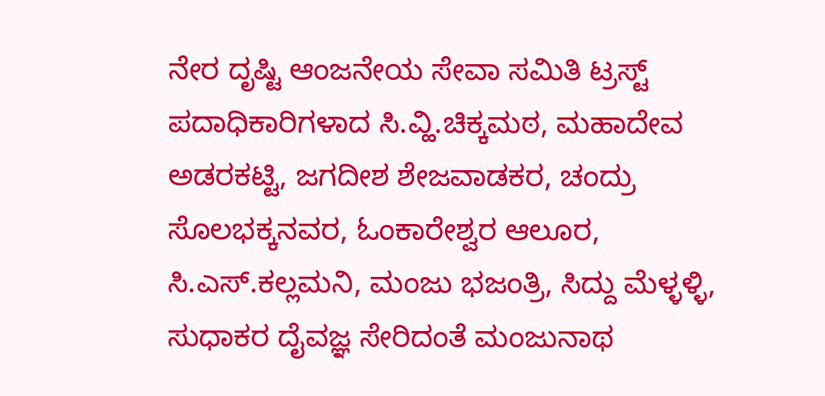ನೇರ ದೃಷ್ಟಿ ಆಂಜನೇಯ ಸೇವಾ ಸಮಿತಿ ಟ್ರಸ್ಟ್ ಪದಾಧಿಕಾರಿಗಳಾದ ಸಿ.ವ್ಹಿ.ಚಿಕ್ಕಮಠ, ಮಹಾದೇವ ಅಡರಕಟ್ಟಿ, ಜಗದೀಶ ಶೇಜವಾಡಕರ, ಚಂದ್ರು ಸೊಲಭಕ್ಕನವರ, ಓಂಕಾರೇಶ್ವರ ಆಲೂರ, ಸಿ.ಎಸ್.ಕಲ್ಲಮನಿ, ಮಂಜು ಭಜಂತ್ರಿ, ಸಿದ್ದು ಮೆಳ್ಳಳ್ಳಿ, ಸುಧಾಕರ ದೈವಜ್ಞ ಸೇರಿದಂತೆ ಮಂಜುನಾಥ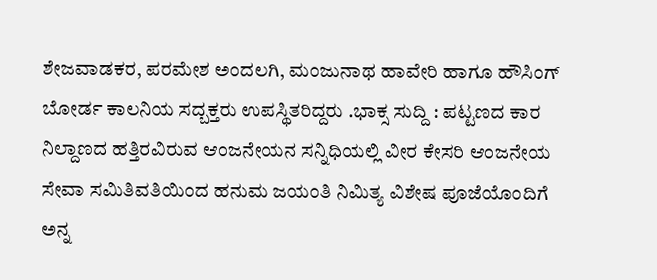ಶೇಜವಾಡಕರ, ಪರಮೇಶ ಅಂದಲಗಿ, ಮಂಜುನಾಥ ಹಾವೇರಿ ಹಾಗೂ ಹೌಸಿಂಗ್ ಬೋರ್ಡ ಕಾಲನಿಯ ಸದ್ಬಕ್ತರು ಉಪಸ್ಥಿತರಿದ್ದರು .ಭಾಕ್ಸ ಸುದ್ದಿ : ಪಟ್ಟಣದ ಕಾರ ನಿಲ್ದಾಣದ ಹತ್ತಿರವಿರುವ ಆಂಜನೇಯನ ಸನ್ನಿಧಿಯಲ್ಲಿ ವೀರ ಕೇಸರಿ ಆಂಜನೇಯ ಸೇವಾ ಸಮಿತಿವತಿಯಿಂದ ಹನುಮ ಜಯಂತಿ ನಿಮಿತ್ಯ ವಿಶೇಷ ಪೂಜೆಯೊಂದಿಗೆ ಅನ್ನ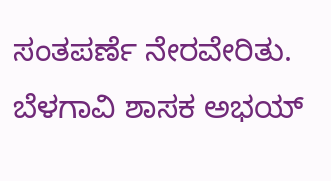ಸಂತಪರ್ಣೆ ನೇರವೇರಿತು.
ಬೆಳಗಾವಿ ಶಾಸಕ ಅಭಯ್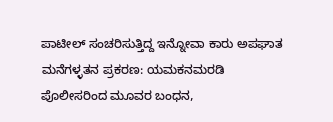ಪಾಟೀಲ್ ಸಂಚರಿಸುತ್ತಿದ್ದ ಇನ್ನೋವಾ ಕಾರು ಅಪಘಾತ
ಮನೆಗಳ್ಳತನ ಪ್ರಕರಣ: ಯಮಕನಮರಡಿ ಪೊಲೀಸರಿಂದ ಮೂವರ ಬಂಧನ,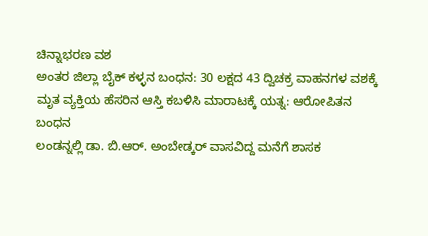ಚಿನ್ನಾಭರಣ ವಶ
ಅಂತರ ಜಿಲ್ಲಾ ಬೈಕ್ ಕಳ್ಳನ ಬಂಧನ: 30 ಲಕ್ಷದ 43 ದ್ವಿಚಕ್ರ ವಾಹನಗಳ ವಶಕ್ಕೆ
ಮೃತ ವ್ಯಕ್ತಿಯ ಹೆಸರಿನ ಆಸ್ತಿ ಕಬಳಿಸಿ ಮಾರಾಟಕ್ಕೆ ಯತ್ನ: ಆರೋಪಿತನ ಬಂಧನ
ಲಂಡನ್ನಲ್ಲಿ ಡಾ. ಬಿ.ಆರ್. ಅಂಬೇಡ್ಕರ್ ವಾಸವಿದ್ದ ಮನೆಗೆ ಶಾಸಕ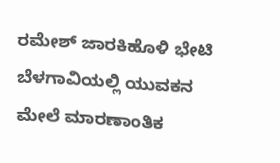ರಮೇಶ್ ಜಾರಕಿಹೊಳಿ ಭೇಟಿ
ಬೆಳಗಾವಿಯಲ್ಲಿ ಯುವಕನ ಮೇಲೆ ಮಾರಣಾಂತಿಕ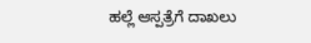ಹಲ್ಲೆ ಆಸ್ಪತ್ರೆಗೆ ದಾಖಲು